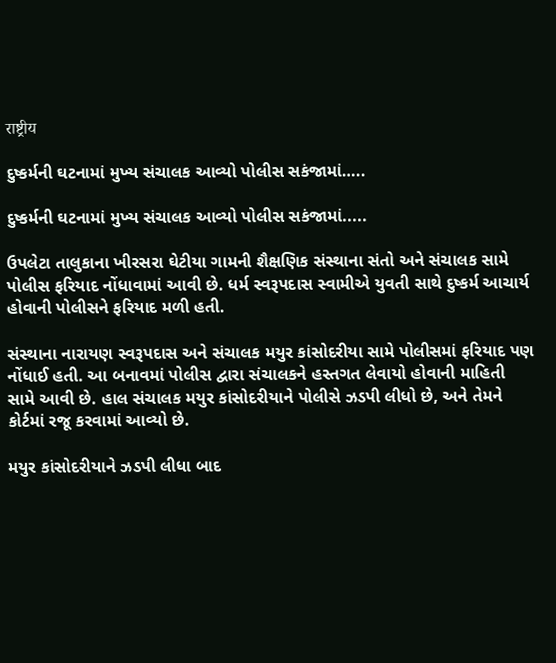राष्ट्रीय

દુષ્કર્મની ઘટનામાં મુખ્ય સંચાલક આવ્યો પોલીસ સકંજામાં…..

દુષ્કર્મની ઘટનામાં મુખ્ય સંચાલક આવ્યો પોલીસ સકંજામાં.....

ઉપલેટા તાલુકાના ખીરસરા ઘેટીયા ગામની શૈક્ષણિક સંસ્થાના સંતો અને સંચાલક સામે પોલીસ ફરિયાદ નોંધાવામાં આવી છે. ધર્મ સ્વરૂપદાસ સ્વામીએ યુવતી સાથે દુષ્કર્મ આચાર્ય હોવાની પોલીસને ફરિયાદ મળી હતી.

સંસ્થાના નારાયણ સ્વરૂપદાસ અને સંચાલક મયુર કાંસોદરીયા સામે પોલીસમાં ફરિયાદ પણ નોંધાઈ હતી. આ બનાવમાં પોલીસ દ્વારા સંચાલકને હસ્તગત લેવાયો હોવાની માહિતી સામે આવી છે. હાલ સંચાલક મયુર કાંસોદરીયાને પોલીસે ઝડપી લીધો છે, અને તેમને કોર્ટમાં રજૂ કરવામાં આવ્યો છે.

મયુર કાંસોદરીયાને ઝડપી લીધા બાદ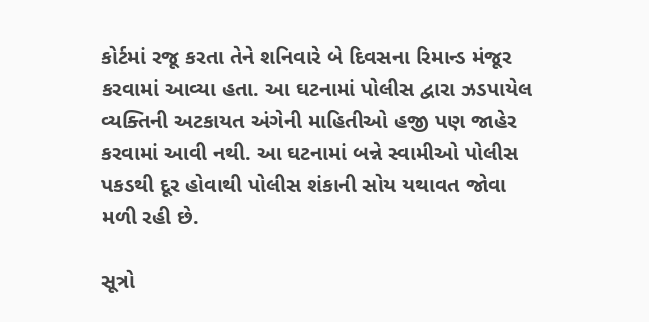કોર્ટમાં રજૂ કરતા તેને શનિવારે બે દિવસના રિમાન્ડ મંજૂર કરવામાં આવ્યા હતા. આ ઘટનામાં પોલીસ દ્વારા ઝડપાયેલ વ્યક્તિની અટકાયત અંગેની માહિતીઓ હજી પણ જાહેર કરવામાં આવી નથી. આ ઘટનામાં બન્ને સ્વામીઓ પોલીસ પકડથી દૂર હોવાથી પોલીસ શંકાની સોય યથાવત જોવા મળી રહી છે.

સૂત્રો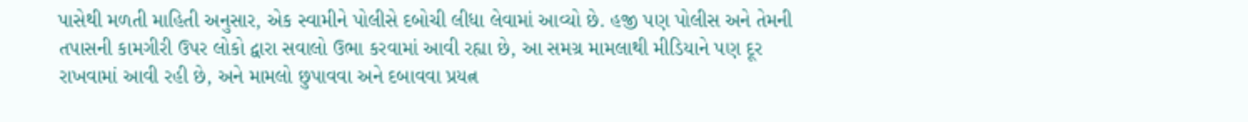પાસેથી મળતી માહિતી અનુસાર, એક સ્વામીને પોલીસે દબોચી લીધા લેવામાં આવ્યો છે. હજી પણ પોલીસ અને તેમની તપાસની કામગીરી ઉપર લોકો દ્વારા સવાલો ઉભા કરવામાં આવી રહ્યા છે, આ સમગ્ર મામલાથી મીડિયાને પણ દૂર રાખવામાં આવી રહી છે, અને મામલો છુપાવવા અને દબાવવા પ્રયત્ન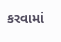કરવામાં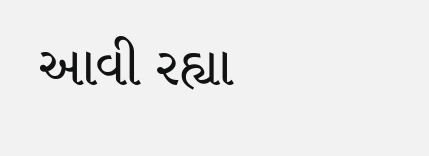આવી રહ્યા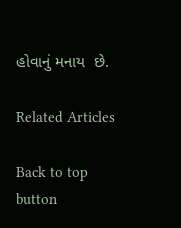હોવાનું મનાય  છે.

Related Articles

Back to top button